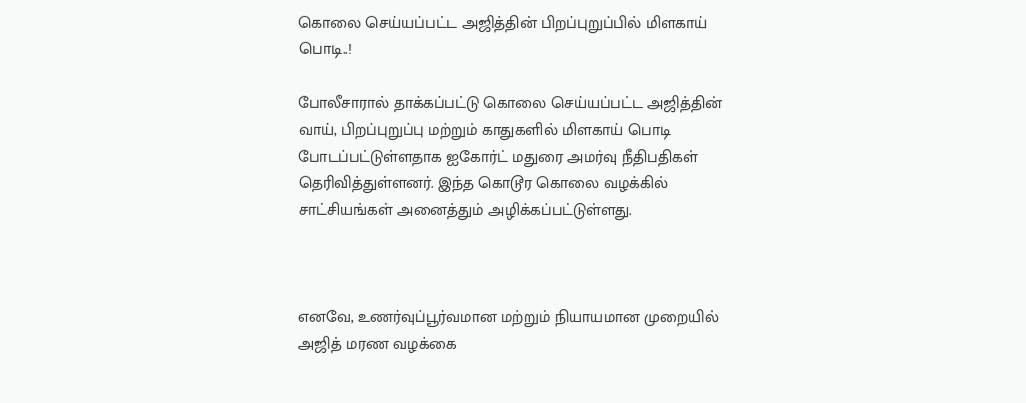கொலை செய்யப்பட்ட அஜித்தின் பிறப்புறுப்பில் மிளகாய் பொடி..!

போலீசாரால் தாக்கப்பட்டு கொலை செய்யப்பட்ட அஜித்தின் வாய், பிறப்புறுப்பு மற்றும் காதுகளில் மிளகாய் பொடி போடப்பட்டுள்ளதாக ஐகோர்ட் மதுரை அமர்வு நீதிபதிகள் தெரிவித்துள்ளனர். இந்த கொடூர கொலை வழக்கில் சாட்சியங்கள் அனைத்தும் அழிக்கப்பட்டுள்ளது.



எனவே, உணர்வுப்பூர்வமான மற்றும் நியாயமான முறையில் அஜித் மரண வழக்கை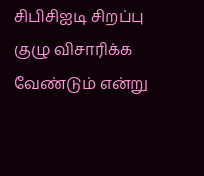சிபிசிஐடி சிறப்பு குழு விசாரிக்க வேண்டும் என்று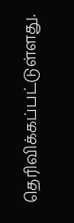தெரிவிக்கப்பட்டுள்ளது.